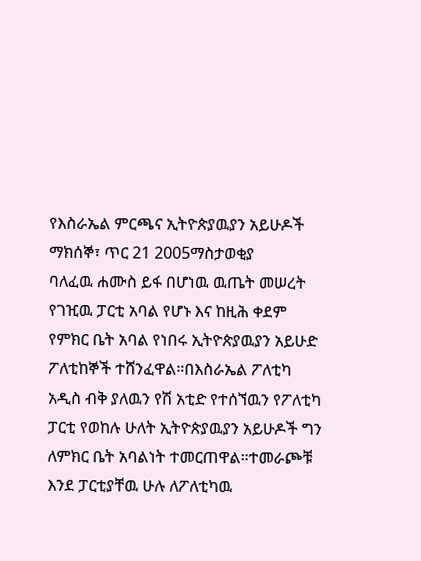የእስራኤል ምርጫና ኢትዮጵያዉያን አይሁዶች
ማክሰኞ፣ ጥር 21 2005ማስታወቂያ
ባለፈዉ ሐሙስ ይፋ በሆነዉ ዉጤት መሠረት የገዢዉ ፓርቲ አባል የሆኑ እና ከዚሕ ቀደም የምክር ቤት አባል የነበሩ ኢትዮጵያዉያን አይሁድ ፖለቲከኞች ተሸንፈዋል።በእስራኤል ፖለቲካ አዲስ ብቅ ያለዉን የሽ አቲድ የተሰኘዉን የፖለቲካ ፓርቲ የወከሉ ሁለት ኢትዮጵያዉያን አይሁዶች ግን ለምክር ቤት አባልነት ተመርጠዋል።ተመራጮቹ እንደ ፓርቲያቸዉ ሁሉ ለፖለቲካዉ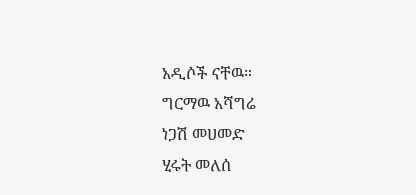አዲሶች ናቸዉ።
ግርማዉ አሻግሬ
ነጋሽ መሀመድ
ሂሩት መለሰ